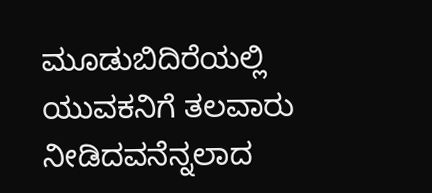ಮೂಡುಬಿದಿರೆಯಲ್ಲಿ ಯುವಕನಿಗೆ ತಲವಾರು ನೀಡಿದವನೆನ್ನಲಾದ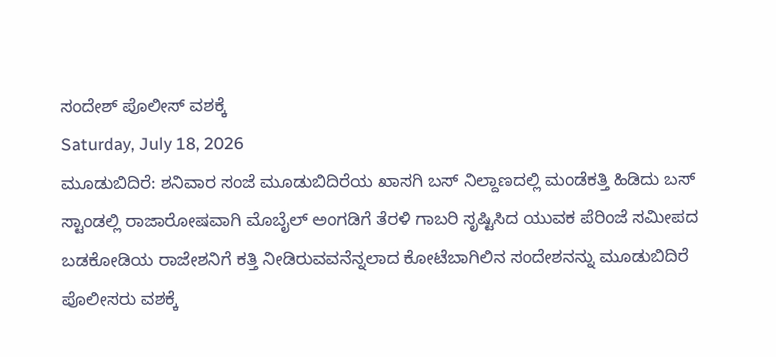ಸಂದೇಶ್ ಪೊಲೀಸ್ ವಶಕ್ಕೆ
Saturday, July 18, 2026
ಮೂಡುಬಿದಿರೆ: ಶನಿವಾರ ಸಂಜೆ ಮೂಡುಬಿದಿರೆಯ ಖಾಸಗಿ ಬಸ್ ನಿಲ್ದಾಣದಲ್ಲಿ ಮಂಡೆಕತ್ತಿ ಹಿಡಿದು ಬಸ್ ಸ್ಟಾಂಡಲ್ಲಿ ರಾಜಾರೋಷವಾಗಿ ಮೊಬೈಲ್ ಅಂಗಡಿಗೆ ತೆರಳಿ ಗಾಬರಿ ಸೃಷ್ಟಿಸಿದ ಯುವಕ ಪೆರಿಂಜೆ ಸಮೀಪದ ಬಡಕೋಡಿಯ ರಾಜೇಶನಿಗೆ ಕತ್ತಿ ನೀಡಿರುವವನೆನ್ನಲಾದ ಕೋಟೆಬಾಗಿಲಿನ ಸಂದೇಶನನ್ನು ಮೂಡುಬಿದಿರೆ ಪೊಲೀಸರು ವಶಕ್ಕೆ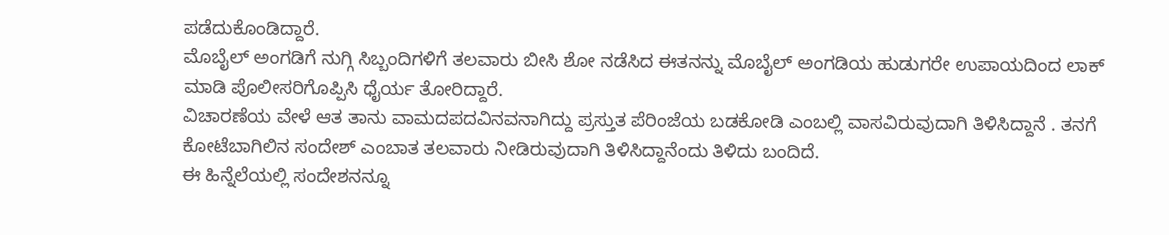ಪಡೆದುಕೊಂಡಿದ್ದಾರೆ.
ಮೊಬೈಲ್ ಅಂಗಡಿಗೆ ನುಗ್ಗಿ ಸಿಬ್ಬಂದಿಗಳಿಗೆ ತಲವಾರು ಬೀಸಿ ಶೋ ನಡೆಸಿದ ಈತನನ್ನು ಮೊಬೈಲ್ ಅಂಗಡಿಯ ಹುಡುಗರೇ ಉಪಾಯದಿಂದ ಲಾಕ್ ಮಾಡಿ ಪೊಲೀಸರಿಗೊಪ್ಪಿಸಿ ಧೈರ್ಯ ತೋರಿದ್ದಾರೆ.
ವಿಚಾರಣೆಯ ವೇಳೆ ಆತ ತಾನು ವಾಮದಪದವಿನವನಾಗಿದ್ದು ಪ್ರಸ್ತುತ ಪೆರಿಂಜೆಯ ಬಡಕೋಡಿ ಎಂಬಲ್ಲಿ ವಾಸವಿರುವುದಾಗಿ ತಿಳಿಸಿದ್ದಾನೆ . ತನಗೆ ಕೋಟೆಬಾಗಿಲಿನ ಸಂದೇಶ್ ಎಂಬಾತ ತಲವಾರು ನೀಡಿರುವುದಾಗಿ ತಿಳಿಸಿದ್ದಾನೆಂದು ತಿಳಿದು ಬಂದಿದೆ.
ಈ ಹಿನ್ನೆಲೆಯಲ್ಲಿ ಸಂದೇಶನನ್ನೂ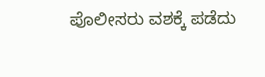ಪೊಲೀಸರು ವಶಕ್ಕೆ ಪಡೆದು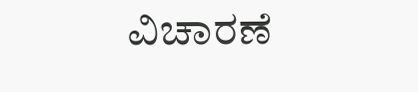ವಿಚಾರಣೆ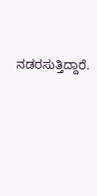ನಡರಸುತ್ತಿದ್ದಾರೆ.